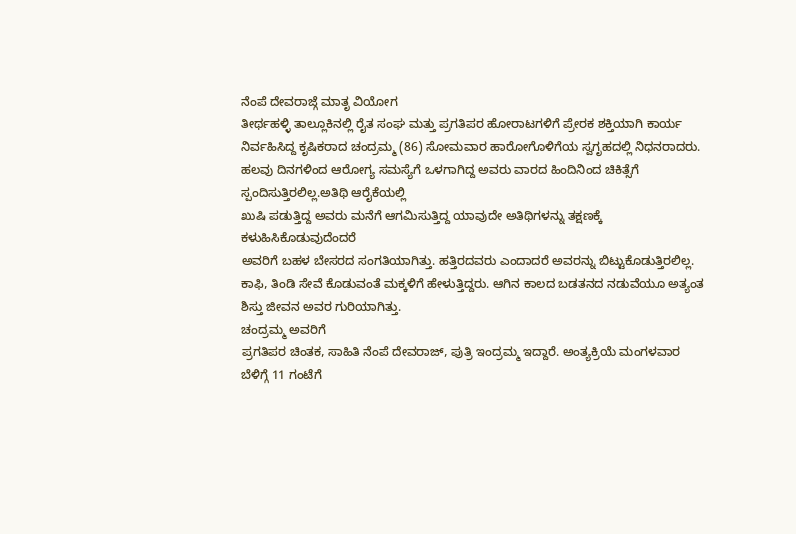ನೆಂಪೆ ದೇವರಾಜ್ಗೆ ಮಾತೃ ವಿಯೋಗ
ತೀರ್ಥಹಳ್ಳಿ ತಾಲ್ಲೂಕಿನಲ್ಲಿ ರೈತ ಸಂಘ ಮತ್ತು ಪ್ರಗತಿಪರ ಹೋರಾಟಗಳಿಗೆ ಪ್ರೇರಕ ಶಕ್ತಿಯಾಗಿ ಕಾರ್ಯ ನಿರ್ವಹಿಸಿದ್ದ ಕೃಷಿಕರಾದ ಚಂದ್ರಮ್ಮ (86) ಸೋಮವಾರ ಹಾರೋಗೊಳಿಗೆಯ ಸ್ವಗೃಹದಲ್ಲಿ ನಿಧನರಾದರು. ಹಲವು ದಿನಗಳಿಂದ ಆರೋಗ್ಯ ಸಮಸ್ಯೆಗೆ ಒಳಗಾಗಿದ್ದ ಅವರು ವಾರದ ಹಿಂದಿನಿಂದ ಚಿಕಿತ್ಸೆಗೆ ಸ್ಪಂದಿಸುತ್ತಿರಲಿಲ್ಲ.ಅತಿಥಿ ಆರೈಕೆಯಲ್ಲಿ
ಖುಷಿ ಪಡುತ್ತಿದ್ದ ಅವರು ಮನೆಗೆ ಆಗಮಿಸುತ್ತಿದ್ದ ಯಾವುದೇ ಅತಿಥಿಗಳನ್ನು ತಕ್ಷಣಕ್ಕೆ ಕಳುಹಿಸಿಕೊಡುವುದೆಂದರೆ
ಅವರಿಗೆ ಬಹಳ ಬೇಸರದ ಸಂಗತಿಯಾಗಿತ್ತು. ಹತ್ತಿರದವರು ಎಂದಾದರೆ ಅವರನ್ನು ಬಿಟ್ಟುಕೊಡುತ್ತಿರಲಿಲ್ಲ.
ಕಾಫಿ, ತಿಂಡಿ ಸೇವೆ ಕೊಡುವಂತೆ ಮಕ್ಕಳಿಗೆ ಹೇಳುತ್ತಿದ್ದರು. ಆಗಿನ ಕಾಲದ ಬಡತನದ ನಡುವೆಯೂ ಅತ್ಯಂತ
ಶಿಸ್ತು ಜೀವನ ಅವರ ಗುರಿಯಾಗಿತ್ತು.
ಚಂದ್ರಮ್ಮ ಅವರಿಗೆ
ಪ್ರಗತಿಪರ ಚಿಂತಕ, ಸಾಹಿತಿ ನೆಂಪೆ ದೇವರಾಜ್, ಪುತ್ರಿ ಇಂದ್ರಮ್ಮ ಇದ್ದಾರೆ. ಅಂತ್ಯಕ್ರಿಯೆ ಮಂಗಳವಾರ
ಬೆಳಿಗ್ಗೆ 11 ಗಂಟೆಗೆ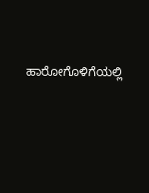ಹಾರೋಗೊಳಿಗೆಯಲ್ಲಿ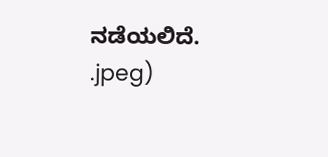ನಡೆಯಲಿದೆ.
.jpeg)